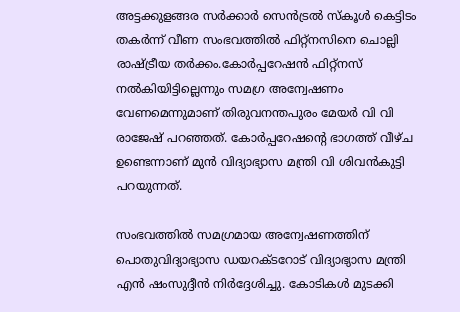അട്ടക്കുളങ്ങര സര്‍ക്കാര്‍ സെന്‍ട്രല്‍ സ്‌കൂള്‍ കെട്ടിടം തകര്‍ന്ന് വീണ സംഭവത്തില്‍ ഫിറ്റ്‌നസിനെ ചൊല്ലി രാഷ്ട്രീയ തര്‍ക്കം.കോര്‍പ്പറേഷന്‍ ഫിറ്റ്‌നസ് നല്‍കിയിട്ടില്ലെന്നും സമഗ്ര അന്വേഷണം വേണമെന്നുമാണ് തിരുവനന്തപുരം മേയര്‍ വി വി രാജേഷ് പറഞ്ഞത്. കോര്‍പ്പറേഷന്റെ ഭാഗത്ത് വീഴ്ച ഉണ്ടെന്നാണ് മുന്‍ വിദ്യാഭ്യാസ മന്ത്രി വി ശിവന്‍കുട്ടി പറയുന്നത്.

സംഭവത്തില്‍ സമഗ്രമായ അന്വേഷണത്തിന് പൊതുവിദ്യാഭ്യാസ ഡയറക്ടറോട് വിദ്യാഭ്യാസ മന്ത്രി എന്‍ ഷംസുദ്ദീന്‍ നിര്‍ദ്ദേശിച്ചു. കോടികള്‍ മുടക്കി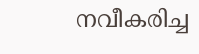നവീകരിച്ച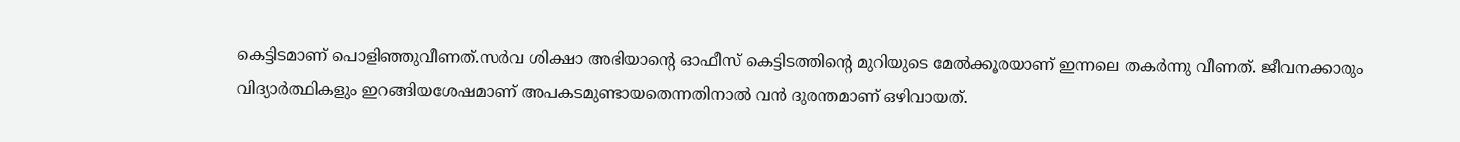കെട്ടിടമാണ് പൊളിഞ്ഞുവീണത്.സര്‍വ ശിക്ഷാ അഭിയാന്റെ ഓഫീസ് കെട്ടിടത്തിന്റെ മുറിയുടെ മേല്‍ക്കൂരയാണ് ഇന്നലെ തകര്‍ന്നു വീണത്. ജീവനക്കാരും വിദ്യാര്‍ത്ഥികളും ഇറങ്ങിയശേഷമാണ് അപകടമുണ്ടായതെന്നതിനാല്‍ വന്‍ ദുരന്തമാണ് ഒഴിവായത്.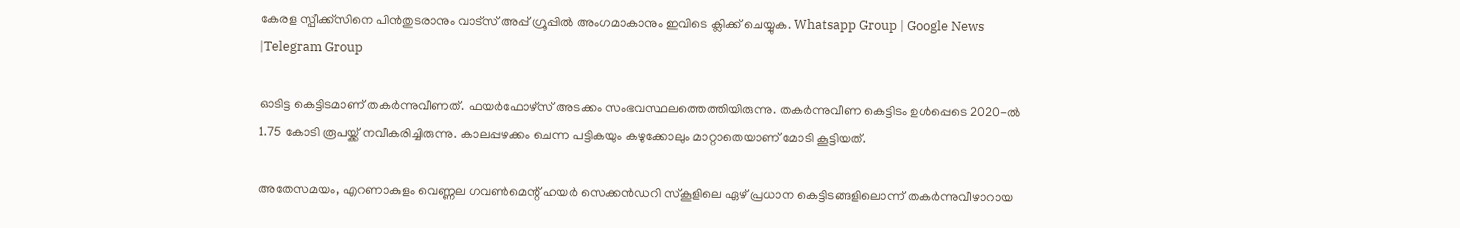കേരള സ്പീക്ക്സിനെ പിൻതുടരാനും വാട്സ് അപ്പ് ഗ്രൂപ്പിൽ അംഗമാകാനും ഇവിടെ ക്ലിക്ക് ചെയ്യുക. Whatsapp Group | Google News |Telegram Group

ഓടിട്ട കെട്ടിടമാണ് തകര്‍ന്നുവീണത്. ഫയര്‍ഫോഴ്സ് അടക്കം സംഭവസ്ഥലത്തെത്തിയിരുന്നു. തകര്‍ന്നുവീണ കെട്ടിടം ഉള്‍പ്പെടെ 2020-ല്‍ 1.75 കോടി രൂപയ്ക്ക് നവീകരിച്ചിരുന്നു. കാലപ്പഴക്കം ചെന്ന പട്ടികയും കഴുക്കോലും മാറ്റാതെയാണ് മോടി കൂട്ടിയത്.

അതേസമയം, എറണാകുളം വെണ്ണല ഗവണ്‍മെന്റ് ഹയര്‍ സെക്കന്‍ഡറി സ്‌കൂളിലെ ഏഴ് പ്രധാന കെട്ടിടങ്ങളിലൊന്ന് തകര്‍ന്നുവീഴാറായ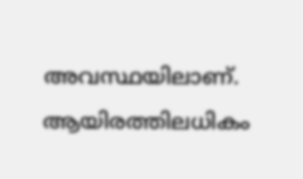അവസ്ഥയിലാണ്. ആയിരത്തിലധികം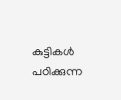കുട്ടികള്‍ പഠിക്കുന്ന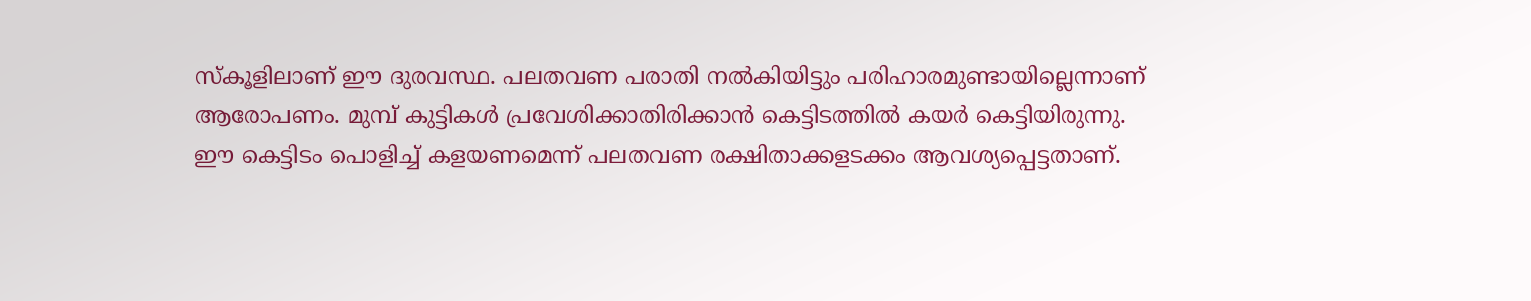സ്‌കൂളിലാണ് ഈ ദുരവസ്ഥ. പലതവണ പരാതി നല്‍കിയിട്ടും പരിഹാരമുണ്ടായില്ലെന്നാണ് ആരോപണം. മുമ്പ് കുട്ടികള്‍ പ്രവേശിക്കാതിരിക്കാന്‍ കെട്ടിടത്തില്‍ കയര്‍ കെട്ടിയിരുന്നു. ഈ കെട്ടിടം പൊളിച്ച്‌ കളയണമെന്ന് പലതവണ രക്ഷിതാക്കളടക്കം ആവശ്യപ്പെട്ടതാണ്.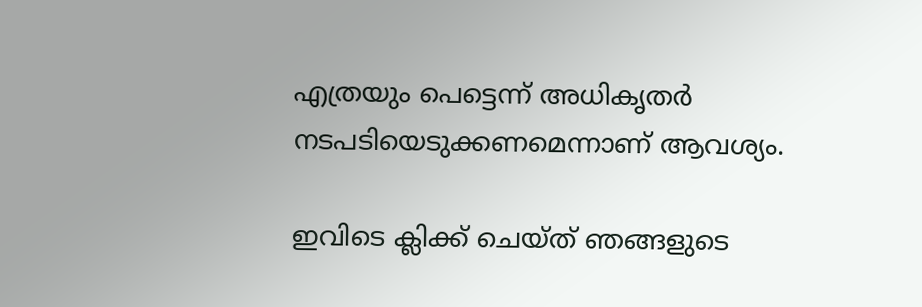എത്രയും പെട്ടെന്ന് അധികൃതര്‍ നടപടിയെടുക്കണമെന്നാണ് ആവശ്യം.

ഇവിടെ ക്ലിക്ക് ചെയ്ത് ഞങ്ങളുടെ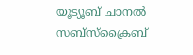യൂട്യൂബ് ചാനൽ സബ്സ്ക്രൈബ്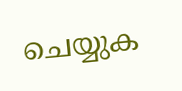ചെയ്യുക